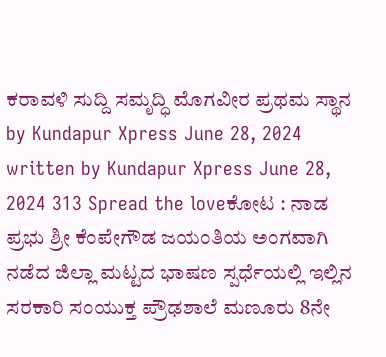ಕರಾವಳಿ ಸುದ್ದಿ ಸಮೃದ್ಧಿ ಮೊಗವೀರ ಪ್ರಥಮ ಸ್ಥಾನ by Kundapur Xpress June 28, 2024 written by Kundapur Xpress June 28, 2024 313 Spread the loveಕೋಟ : ನಾಡ ಪ್ರಭು ಶ್ರೀ ಕೆಂಪೇಗೌಡ ಜಯಂತಿಯ ಅಂಗವಾಗಿ ನಡೆದ ಜಿಲ್ಲಾ ಮಟ್ಟದ ಭಾಷಣ ಸ್ಪರ್ಧೆಯಲ್ಲಿ ಇಲ್ಲಿನ ಸರಕಾರಿ ಸಂಯುಕ್ತ ಪ್ರೌಢಶಾಲೆ ಮಣೂರು 8ನೇ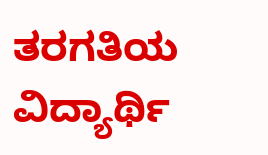ತರಗತಿಯ ವಿದ್ಯಾರ್ಥಿ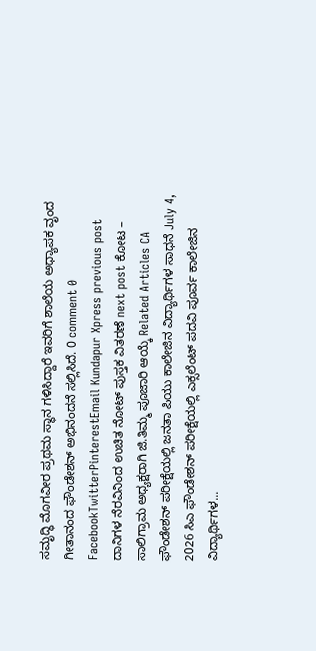ಸಮೃದ್ಧಿ ಮೊಗವೀರ ಪ್ರಥಮ ಸ್ಥಾನ ಗಳಿಸಿದ್ದಾರೆ ಇವರಿಗೆ ಶಾಲೆಯ ಅಧ್ಯಾಪಕ ವೃಂದ ಗೀತಾನಂದ ಫೌಂಡೇಶನ್ ಅಭಿನಂದನೆ ಸಲ್ಲಿಸಿದೆ. 0 comment 0 FacebookTwitterPinterestEmail Kundapur Xpress previous post ದಾನಿಗಳ ನೆರವಿನಿಂದ ಉಚಿತ ನೋಟ್ ಪುಸ್ತಕ ವಿತರಣೆ next post ಕೋಟ – ಸಾಲಿಗ್ರಾಮ ಅಧ್ಯಕ್ಷರಾಗಿ ಜಿ.ತಿಮ್ಮ ಪೂಜಾರಿ ಆಯ್ಕೆ Related Articles CA ಫೌಂಡೇಶನ್ ಪರೀಕ್ಷೆಯಲ್ಲಿ ಜನತಾ ಪಿಯು ಕಾಲೇಜಿನ ವಿದ್ಯಾರ್ಥಿಗಳ ಸಾಧನೆ July 4, 2026 ಸಿಎ ಫೌಂಡೇಶನ್ ಪರೀಕ್ಷೆಯಲ್ಲಿ ಎಕ್ಸಲೆಂಟ್ ಪದವಿ ಪೂರ್ವ ಕಾಲೇಜಿನ ವಿದ್ಯಾರ್ಥಿಗಳ...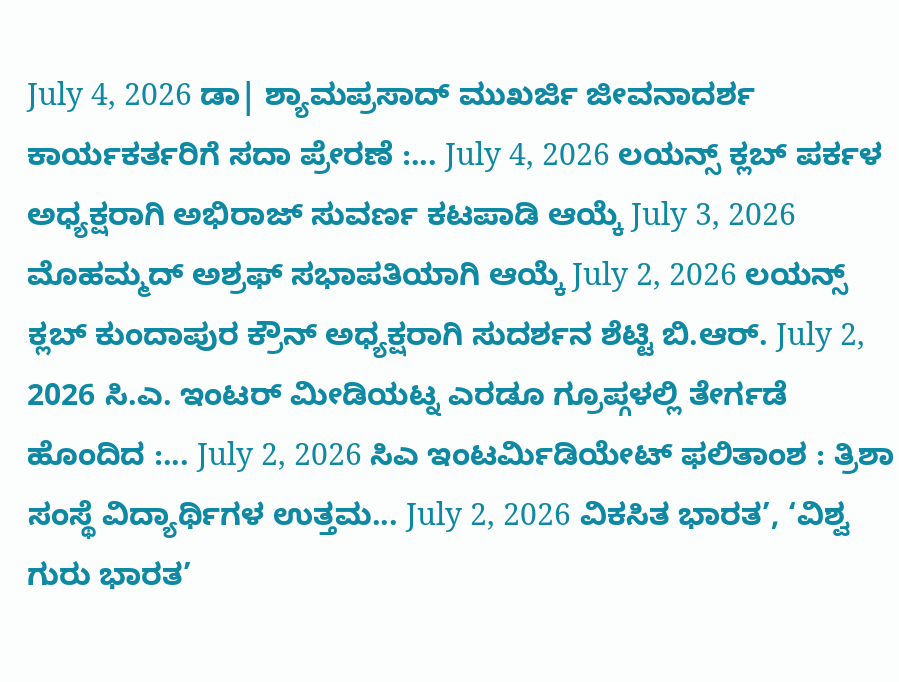July 4, 2026 ಡಾ| ಶ್ಯಾಮಪ್ರಸಾದ್ ಮುಖರ್ಜಿ ಜೀವನಾದರ್ಶ ಕಾರ್ಯಕರ್ತರಿಗೆ ಸದಾ ಪ್ರೇರಣೆ :... July 4, 2026 ಲಯನ್ಸ್ ಕ್ಲಬ್ ಪರ್ಕಳ ಅಧ್ಯಕ್ಷರಾಗಿ ಅಭಿರಾಜ್ ಸುವರ್ಣ ಕಟಪಾಡಿ ಆಯ್ಕೆ July 3, 2026 ಮೊಹಮ್ಮದ್ ಅಶ್ರಫ್ ಸಭಾಪತಿಯಾಗಿ ಆಯ್ಕೆ July 2, 2026 ಲಯನ್ಸ್ ಕ್ಲಬ್ ಕುಂದಾಪುರ ಕ್ರೌನ್ ಅಧ್ಯಕ್ಷರಾಗಿ ಸುದರ್ಶನ ಶೆಟ್ಟಿ ಬಿ.ಆರ್. July 2, 2026 ಸಿ.ಎ. ಇಂಟರ್ ಮೀಡಿಯಟ್ನ ಎರಡೂ ಗ್ರೂಪ್ಗಳಲ್ಲಿ ತೇರ್ಗಡೆ ಹೊಂದಿದ :... July 2, 2026 ಸಿಎ ಇಂಟರ್ಮಿಡಿಯೇಟ್ ಫಲಿತಾಂಶ : ತ್ರಿಶಾ ಸಂಸ್ಥೆ ವಿದ್ಯಾರ್ಥಿಗಳ ಉತ್ತಮ... July 2, 2026 ವಿಕಸಿತ ಭಾರತ’, ‘ವಿಶ್ವ ಗುರು ಭಾರತ’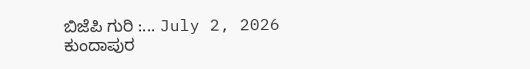ಬಿಜೆಪಿ ಗುರಿ :... July 2, 2026 ಕುಂದಾಪುರ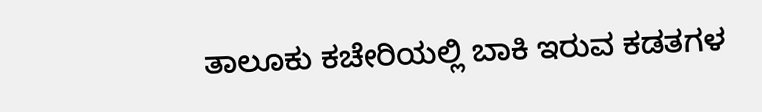ತಾಲೂಕು ಕಚೇರಿಯಲ್ಲಿ ಬಾಕಿ ಇರುವ ಕಡತಗಳ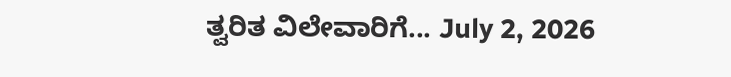ತ್ವರಿತ ವಿಲೇವಾರಿಗೆ... July 2, 2026